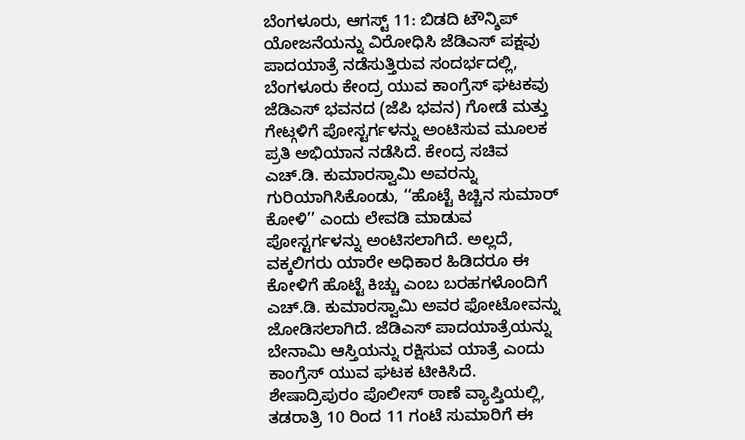ಬೆಂಗಳೂರು, ಆಗಸ್ಟ್ 11: ಬಿಡದಿ ಟೌನ್ಶಿಪ್ ಯೋಜನೆಯನ್ನು ವಿರೋಧಿಸಿ ಜೆಡಿಎಸ್ ಪಕ್ಷವು ಪಾದಯಾತ್ರೆ ನಡೆಸುತ್ತಿರುವ ಸಂದರ್ಭದಲ್ಲಿ, ಬೆಂಗಳೂರು ಕೇಂದ್ರ ಯುವ ಕಾಂಗ್ರೆಸ್ ಘಟಕವು ಜೆಡಿಎಸ್ ಭವನದ (ಜೆಪಿ ಭವನ) ಗೋಡೆ ಮತ್ತು ಗೇಟ್ಗಳಿಗೆ ಪೋಸ್ಟರ್ಗಳನ್ನು ಅಂಟಿಸುವ ಮೂಲಕ ಪ್ರತಿ ಅಭಿಯಾನ ನಡೆಸಿದೆ. ಕೇಂದ್ರ ಸಚಿವ ಎಚ್.ಡಿ. ಕುಮಾರಸ್ವಾಮಿ ಅವರನ್ನು ಗುರಿಯಾಗಿಸಿಕೊಂಡು, ‘‘ಹೊಟ್ಟೆ ಕಿಚ್ಚಿನ ಸುಮಾರ್ ಕೋಳಿ’’ ಎಂದು ಲೇವಡಿ ಮಾಡುವ ಪೋಸ್ಟರ್ಗಳನ್ನು ಅಂಟಿಸಲಾಗಿದೆ. ಅಲ್ಲದೆ, ವಕ್ಕಲಿಗರು ಯಾರೇ ಅಧಿಕಾರ ಹಿಡಿದರೂ ಈ ಕೋಳಿಗೆ ಹೊಟ್ಟೆ ಕಿಚ್ಚು ಎಂಬ ಬರಹಗಳೊಂದಿಗೆ ಎಚ್.ಡಿ. ಕುಮಾರಸ್ವಾಮಿ ಅವರ ಫೋಟೋವನ್ನು ಜೋಡಿಸಲಾಗಿದೆ. ಜೆಡಿಎಸ್ ಪಾದಯಾತ್ರೆಯನ್ನು ಬೇನಾಮಿ ಆಸ್ತಿಯನ್ನು ರಕ್ಷಿಸುವ ಯಾತ್ರೆ ಎಂದು ಕಾಂಗ್ರೆಸ್ ಯುವ ಘಟಕ ಟೀಕಿಸಿದೆ.
ಶೇಷಾದ್ರಿಪುರಂ ಪೊಲೀಸ್ ಠಾಣೆ ವ್ಯಾಪ್ತಿಯಲ್ಲಿ, ತಡರಾತ್ರಿ 10 ರಿಂದ 11 ಗಂಟೆ ಸುಮಾರಿಗೆ ಈ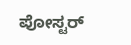ಪೋಸ್ಟರ್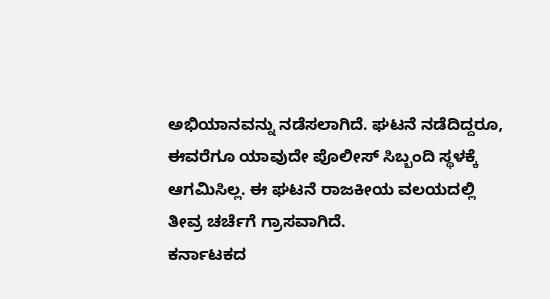ಅಭಿಯಾನವನ್ನು ನಡೆಸಲಾಗಿದೆ. ಘಟನೆ ನಡೆದಿದ್ದರೂ, ಈವರೆಗೂ ಯಾವುದೇ ಪೊಲೀಸ್ ಸಿಬ್ಬಂದಿ ಸ್ಥಳಕ್ಕೆ ಆಗಮಿಸಿಲ್ಲ. ಈ ಘಟನೆ ರಾಜಕೀಯ ವಲಯದಲ್ಲಿ ತೀವ್ರ ಚರ್ಚೆಗೆ ಗ್ರಾಸವಾಗಿದೆ.
ಕರ್ನಾಟಕದ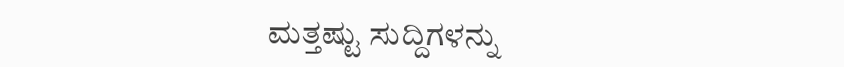ಮತ್ತಷ್ಟು ಸುದ್ದಿಗಳನ್ನು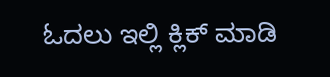ಓದಲು ಇಲ್ಲಿ ಕ್ಲಿಕ್ ಮಾಡಿ